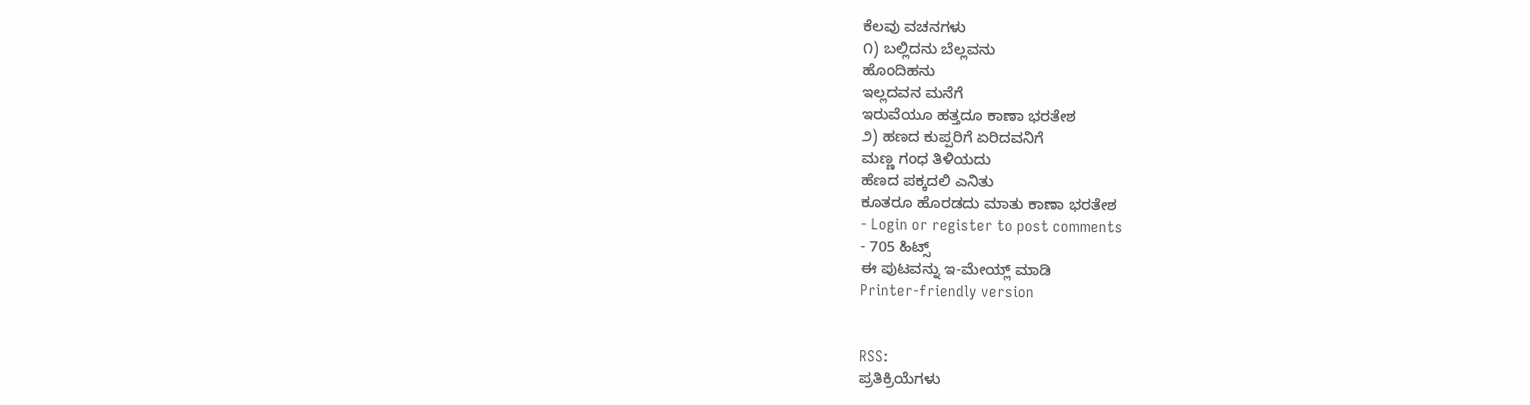ಕೆಲವು ವಚನಗಳು
೧) ಬಲ್ಲಿದನು ಬೆಲ್ಲವನು
ಹೊಂದಿಹನು
ಇಲ್ಲದವನ ಮನೆಗೆ
ಇರುವೆಯೂ ಹತ್ತದೂ ಕಾಣಾ ಭರತೇಶ
೨) ಹಣದ ಕುಪ್ಪರಿಗೆ ಏರಿದವನಿಗೆ
ಮಣ್ಣ ಗಂಧ ತಿಳಿಯದು
ಹೆಣದ ಪಕ್ಕದಲಿ ಎನಿತು
ಕೂತರೂ ಹೊರಡದು ಮಾತು ಕಾಣಾ ಭರತೇಶ
- Login or register to post comments
- 705 ಹಿಟ್ಸ್
ಈ ಪುಟವನ್ನು ಇ-ಮೇಯ್ಲ್ ಮಾಡಿ
Printer-friendly version


RSS:
ಪ್ರತಿಕ್ರಿಯೆಗಳು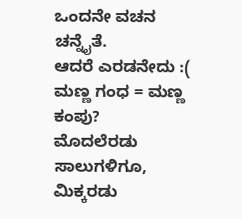ಒಂದನೇ ವಚನ ಚನ್ನೈತೆ.
ಆದರೆ ಎರಡನೇದು :(
ಮಣ್ಣ ಗಂಧ = ಮಣ್ಣ ಕಂಪು?
ಮೊದಲೆರಡು ಸಾಲುಗಳಿಗೂ, ಮಿಕ್ಕರಡು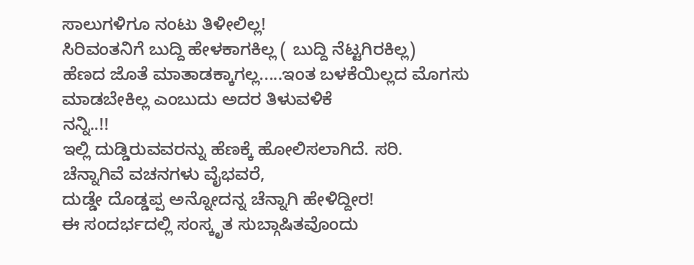ಸಾಲುಗಳಿಗೂ ನಂಟು ತಿಳೀಲಿಲ್ಲ!
ಸಿರಿವಂತನಿಗೆ ಬುದ್ದಿ ಹೇಳಕಾಗಕಿಲ್ಲ ( ಬುದ್ದಿ ನೆಟ್ಟಗಿರಕಿಲ್ಲ)
ಹೆಣದ ಜೊತೆ ಮಾತಾಡಕ್ಕಾಗಲ್ಲ.....ಇಂತ ಬಳಕೆಯಿಲ್ಲದ ಮೊಗಸು ಮಾಡಬೇಕಿಲ್ಲ ಎಂಬುದು ಅದರ ತಿಳುವಳಿಕೆ
ನನ್ನಿ..!!
ಇಲ್ಲಿ ದುಡ್ಡಿರುವವರನ್ನು ಹೆಣಕ್ಕೆ ಹೋಲಿಸಲಾಗಿದೆ. ಸರಿ.
ಚೆನ್ನಾಗಿವೆ ವಚನಗಳು ವೈಭವರೆ,
ದುಡ್ಡೇ ದೊಡ್ಡಪ್ಪ ಅನ್ನೋದನ್ನ ಚೆನ್ನಾಗಿ ಹೇಳಿದ್ದೀರ!
ಈ ಸಂದರ್ಭದಲ್ಲಿ ಸಂಸ್ಕೃತ ಸುಬ್ಗಾಷಿತವೊಂದು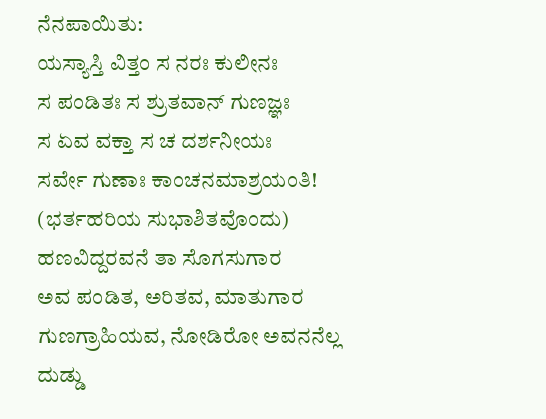ನೆನಪಾಯಿತು:
ಯಸ್ಯಾಸ್ತಿ ವಿತ್ತಂ ಸ ನರಃ ಕುಲೀನಃ
ಸ ಪಂಡಿತಃ ಸ ಶ್ರುತವಾನ್ ಗುಣಜ್ಞಃ
ಸ ಏವ ವಕ್ತಾ ಸ ಚ ದರ್ಶನೀಯಃ
ಸರ್ವೇ ಗುಣಾಃ ಕಾಂಚನಮಾಶ್ರಯಂತಿ!
(ಭರ್ತಹರಿಯ ಸುಭಾಶಿತವೊಂದು)
ಹಣವಿದ್ದರವನೆ ತಾ ಸೊಗಸುಗಾರ
ಅವ ಪಂಡಿತ, ಅರಿತವ, ಮಾತುಗಾರ
ಗುಣಗ್ರಾಹಿಯವ, ನೋಡಿರೋ ಅವನನೆಲ್ಲ
ದುಡ್ಡು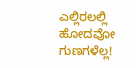ಎಲ್ಲಿರಲಲ್ಲಿ ಹೋದವೋ ಗುಣಗಳೆಲ್ಲ!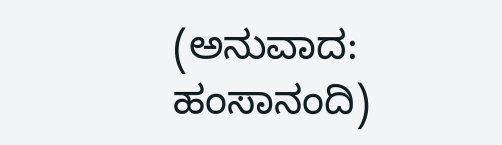(ಅನುವಾದ: ಹಂಸಾನಂದಿ)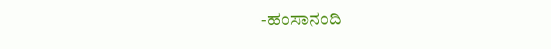-ಹಂಸಾನಂದಿ